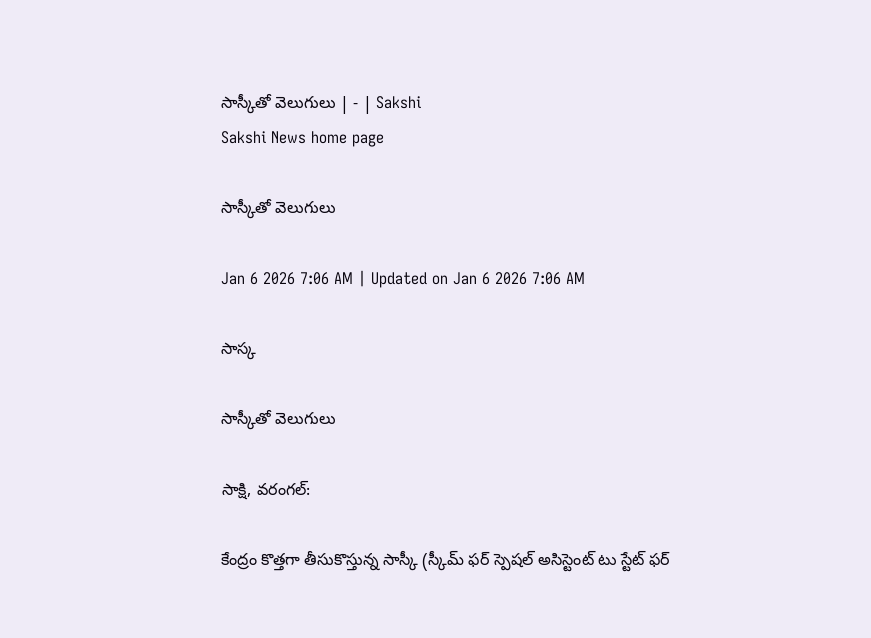సాస్కీతో వెలుగులు | - | Sakshi
Sakshi News home page

సాస్కీతో వెలుగులు

Jan 6 2026 7:06 AM | Updated on Jan 6 2026 7:06 AM

సాస్క

సాస్కీతో వెలుగులు

సాక్షి, వరంగల్‌:

కేంద్రం కొత్తగా తీసుకొస్తున్న సాస్కీ (స్కీమ్‌ ఫర్‌ స్పెషల్‌ అసిస్టెంట్‌ టు స్టేట్‌ ఫర్‌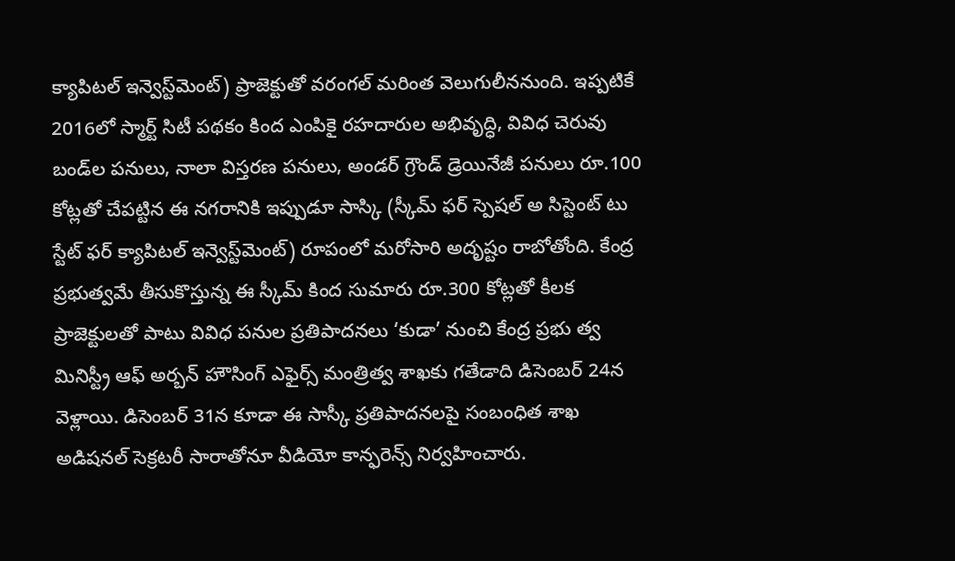క్యాపిటల్‌ ఇన్వెస్ట్‌మెంట్‌) ప్రాజెక్టుతో వరంగల్‌ మరింత వెలుగులీననుంది. ఇప్పటికే 2016లో స్మార్ట్‌ సిటీ పథకం కింద ఎంపికై రహదారుల అభివృద్ధి, వివిధ చెరువు బండ్‌ల పనులు, నాలా విస్తరణ పనులు, అండర్‌ గ్రౌండ్‌ డ్రెయినేజీ పనులు రూ.100 కోట్లతో చేపట్టిన ఈ నగరానికి ఇప్పుడూ సాస్కి (స్కీమ్‌ ఫర్‌ స్పెషల్‌ అ సిస్టెంట్‌ టు స్టేట్‌ ఫర్‌ క్యాపిటల్‌ ఇన్వెస్ట్‌మెంట్‌) రూపంలో మరోసారి అదృష్టం రాబోతోంది. కేంద్ర ప్రభుత్వమే తీసుకొస్తున్న ఈ స్కీమ్‌ కింద సుమారు రూ.300 కోట్లతో కీలక ప్రాజెక్టులతో పాటు వివిధ పనుల ప్రతిపాదనలు ‘కుడా’ నుంచి కేంద్ర ప్రభు త్వ మినిస్ట్రీ ఆఫ్‌ అర్బన్‌ హౌసింగ్‌ ఎఫైర్స్‌ మంత్రిత్వ శాఖకు గతేడాది డిసెంబర్‌ 24న వెళ్లాయి. డిసెంబర్‌ 31న కూడా ఈ సాస్కీ ప్రతిపాదనలపై సంబంధిత శాఖ అడిషనల్‌ సెక్రటరీ సారాతోనూ వీడియో కాన్ఫరెన్స్‌ నిర్వహించారు.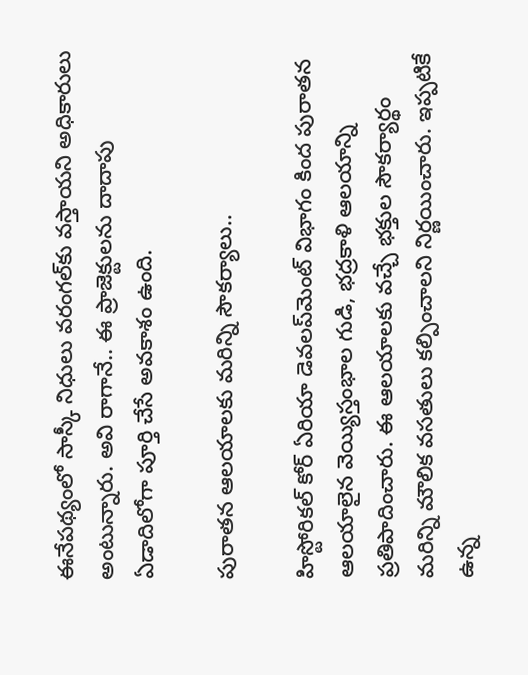ఈనేపథ్యంలో సాస్కీ నిధులు వరంగల్‌కు వస్తాయని అధికారులు అంటున్నారు. అవి రాగానే.. ఈ ప్రాజెక్టులను దాదాపు ఏడాదిలోగా పూర్తి చేసే అవకాశం ఉంది.

పురాతన ఆలయాలకు మరిన్ని సౌకర్యాలు..

హిస్టోరికల్‌ కోర్‌ ఏరియా డెవలప్‌మెంట్‌ విభాగం కింద పురాతన ఆలయాలైన వెయ్యిస్తంభాల గుడి, భద్రకాళి ఆలయాన్ని ప్రతిపాదించారు. ఈ ఆలయాలకు వచ్చే భక్తుల సౌకర్యార్థం మరిన్ని మౌలిక వసతులు కల్పించాలని నిర్ణయించారు. ఇప్పటికే ఉన్న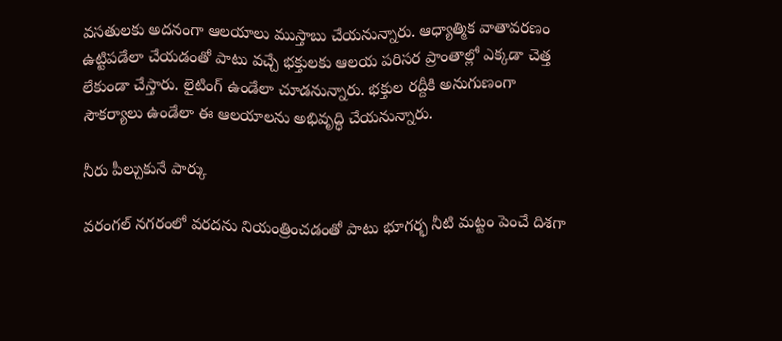వసతులకు అదనంగా ఆలయాలు ముస్తాబు చేయనున్నారు. ఆధ్యాత్మిక వాతావరణం ఉట్టిపడేలా చేయడంతో పాటు వచ్చే భక్తులకు ఆలయ పరిసర ప్రాంతాల్లో ఎక్కడా చెత్త లేకుండా చేస్తారు. లైటింగ్‌ ఉండేలా చూడనున్నారు. భక్తుల రద్దీకి అనుగుణంగా సౌకర్యాలు ఉండేలా ఈ ఆలయాలను అభివృద్ధి చేయనున్నారు.

నీరు పీల్చుకునే పార్కు

వరంగల్‌ నగరంలో వరదను నియంత్రించడంతో పాటు భూగర్భ నీటి మట్టం పెంచే దిశగా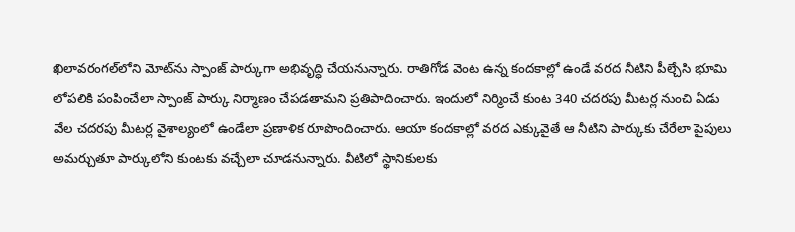ఖిలావరంగల్‌లోని మోట్‌ను స్పాంజ్‌ పార్కుగా అభివృద్ధి చేయనున్నారు. రాతిగోడ వెంట ఉన్న కందకాల్లో ఉండే వరద నీటిని పీల్చేసి భూమి లోపలికి పంపించేలా స్పాంజ్‌ పార్కు నిర్మాణం చేపడతామని ప్రతిపాదించారు. ఇందులో నిర్మించే కుంట 340 చదరపు మీటర్ల నుంచి ఏడు వేల చదరపు మీటర్ల వైశాల్యంలో ఉండేలా ప్రణాళిక రూపొందించారు. ఆయా కందకాల్లో వరద ఎక్కువైతే ఆ నీటిని పార్కుకు చేరేలా పైపులు అమర్చుతూ పార్కులోని కుంటకు వచ్చేలా చూడనున్నారు. వీటిలో స్థానికులకు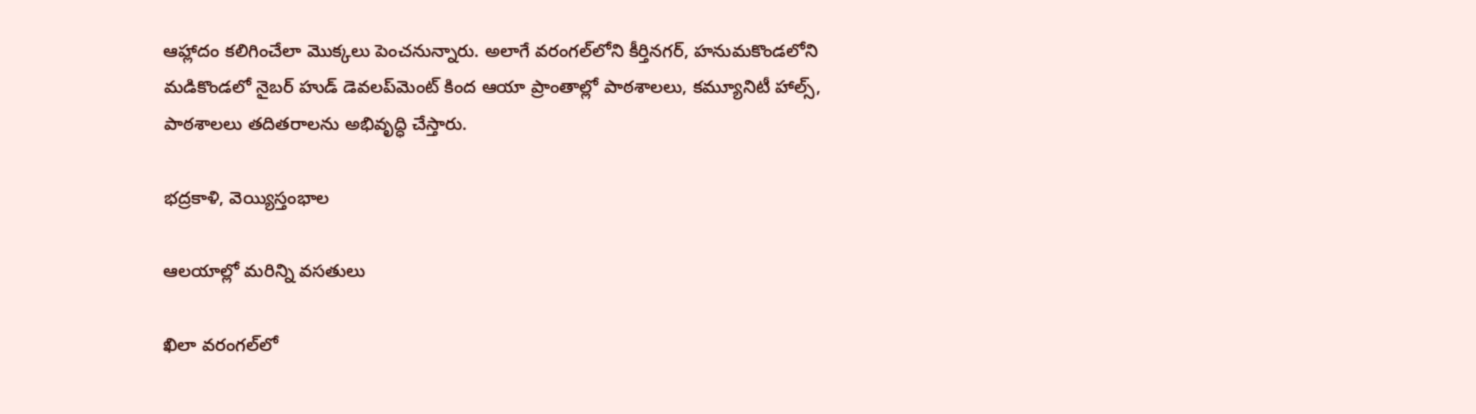ఆహ్లాదం కలిగించేలా మొక్కలు పెంచనున్నారు. అలాగే వరంగల్‌లోని కీర్తినగర్‌, హనుమకొండలోని మడికొండలో నైబర్‌ హుడ్‌ డెవలప్‌మెంట్‌ కింద ఆయా ప్రాంతాల్లో పాఠశాలలు, కమ్యూనిటీ హాల్స్‌, పాఠశాలలు తదితరాలను అభివృద్ధి చేస్తారు.

భద్రకాళి, వెయ్యిస్తంభాల

ఆలయాల్లో మరిన్ని వసతులు

ఖిలా వరంగల్‌లో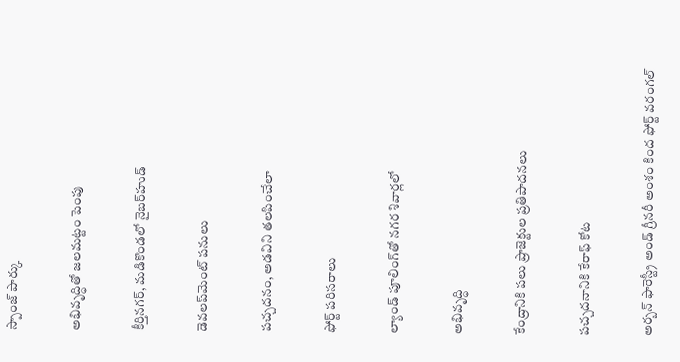స్పాంజ్‌ పార్కు

అభివృద్ధితో జలమట్టం పెంపు

కీర్తినగర్‌, మడికొండలో నైబర్‌హుడ్‌

డెవలప్‌మెంట్‌ పనులు

పచ్చదనం, అడవిని తలపించేలా

ఫోర్ట్‌ పరిసరాలు

ల్యాండ్‌ పూలింగ్‌తో నగర శివార్లలో

అభివృద్ధి

కేంద్రానికి పలు ప్రాజెక్టుల ప్రతిపాదనలు

పచ్చదనానికి కేరాఫ్‌ కోట

అర్బన్‌ ఫారెస్ట్రీ అండ్‌ గ్రీనరీ అంశం కింద ఫోర్ట్‌ వరంగల్‌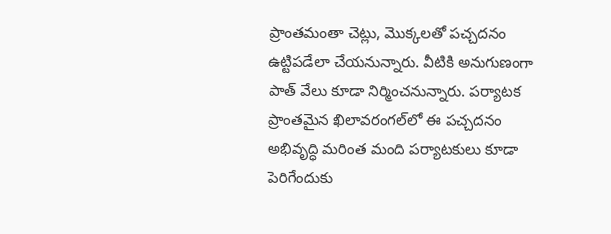ప్రాంతమంతా చెట్లు, మొక్కలతో పచ్చదనం ఉట్టిపడేలా చేయనున్నారు. వీటికి అనుగుణంగా పాత్‌ వేలు కూడా నిర్మించనున్నారు. పర్యాటక ప్రాంతమైన ఖిలావరంగల్‌లో ఈ పచ్చదనం అభివృద్ధి మరింత మంది పర్యాటకులు కూడా పెరిగేందుకు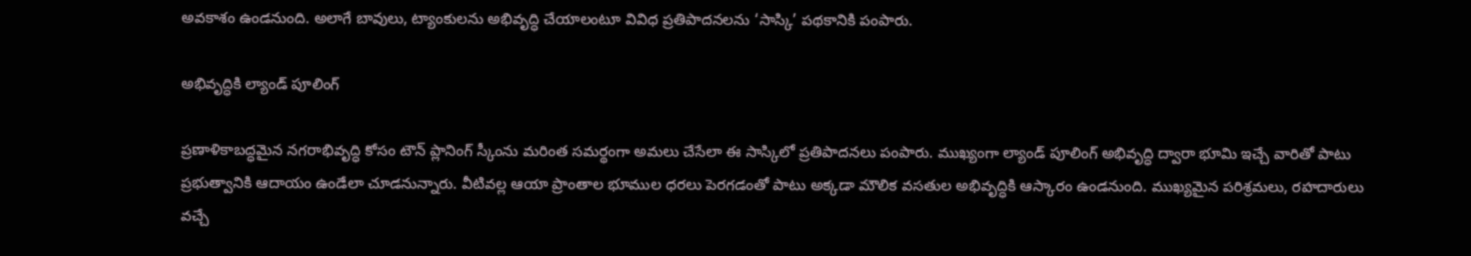అవకాశం ఉండనుంది. అలాగే బావులు, ట్యాంకులను అభివృద్ధి చేయాలంటూ వివిధ ప్రతిపాదనలను ‘సాస్కి’ పథకానికి పంపారు.

అభివృద్ధికి ల్యాండ్‌ పూలింగ్‌

ప్రణాళికాబద్ధమైన నగరాభివృద్ధి కోసం టౌన్‌ ప్లానింగ్‌ స్కీంను మరింత సమర్థంగా అమలు చేసేలా ఈ సాస్కిలో ప్రతిపాదనలు పంపారు. ముఖ్యంగా ల్యాండ్‌ పూలింగ్‌ అభివృద్ధి ద్వారా భూమి ఇచ్చే వారితో పాటు ప్రభుత్వానికి ఆదాయం ఉండేలా చూడనున్నారు. వీటివల్ల ఆయా ప్రాంతాల భూముల ధరలు పెరగడంతో పాటు అక్కడా మౌలిక వసతుల అభివృద్ధికి ఆస్కారం ఉండనుంది. ముఖ్యమైన పరిశ్రమలు, రహదారులు వచ్చే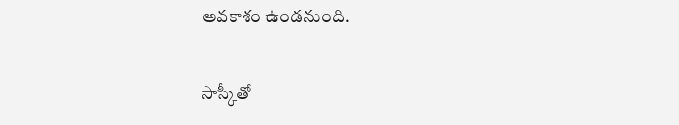అవకాశం ఉండనుంది.

సాస్కీతో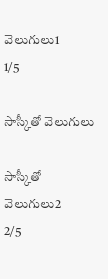వెలుగులు1
1/5

సాస్కీతో వెలుగులు

సాస్కీతో వెలుగులు2
2/5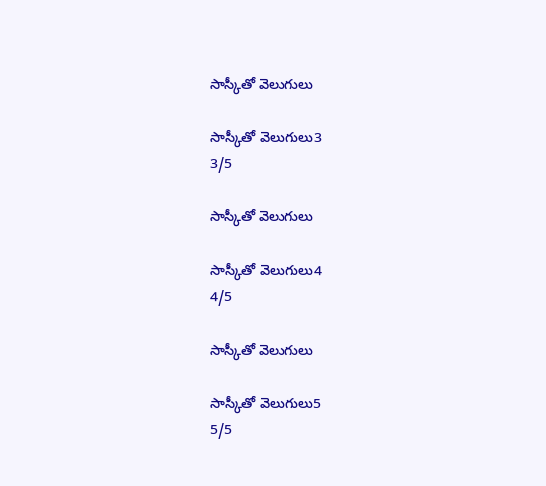సాస్కీతో వెలుగులు

సాస్కీతో వెలుగులు3
3/5

సాస్కీతో వెలుగులు

సాస్కీతో వెలుగులు4
4/5

సాస్కీతో వెలుగులు

సాస్కీతో వెలుగులు5
5/5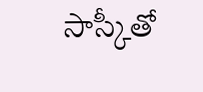సాస్కీతో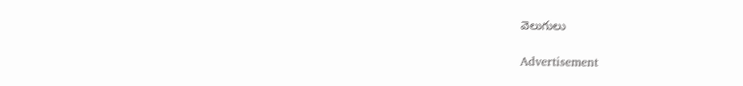వెలుగులు

Advertisement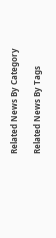Related News By Category

Related News By Tags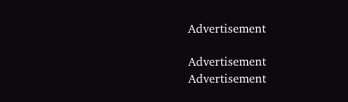Advertisement

Advertisement
Advertisement